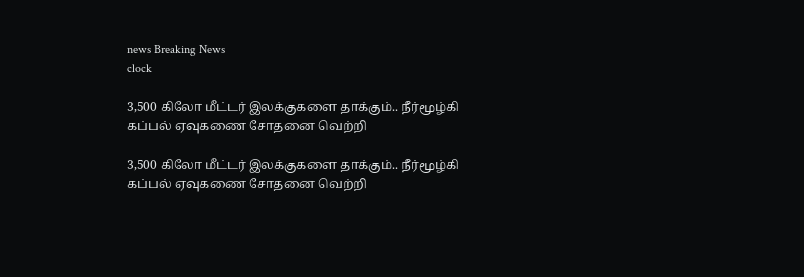news Breaking News
clock

3,500 கிலோ மீட்டர் இலக்குகளை தாக்கும்.. நீர்மூழ்கி கப்பல் ஏவுகணை சோதனை வெற்றி

3,500 கிலோ மீட்டர் இலக்குகளை தாக்கும்.. நீர்மூழ்கி கப்பல் ஏவுகணை சோதனை வெற்றி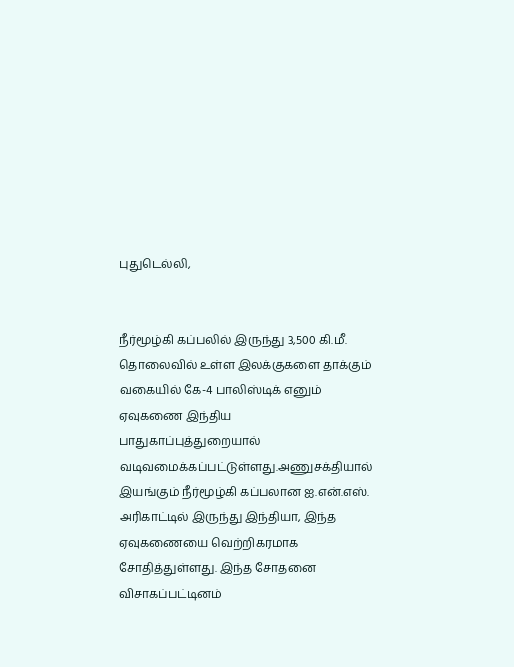புதுடெல்லி,


நீர்மூழ்கி கப்பலில் இருந்து 3,500 கி.மீ. தொலைவில் உள்ள இலக்குகளை தாக்கும் வகையில் கே-4 பாலிஸ்டிக் எனும் ஏவுகணை இந்திய பாதுகாப்புத்துறையால் வடிவமைக்கப்பட்டுள்ளது.அணுசக்தியால் இயங்கும் நீர்மூழ்கி கப்பலான ஐ.என்.எஸ். அரிகாட்டில் இருந்து இந்தியா, இந்த ஏவுகணையை வெற்றிகரமாக சோதித்துள்ளது. இந்த சோதனை விசாகப்பட்டினம்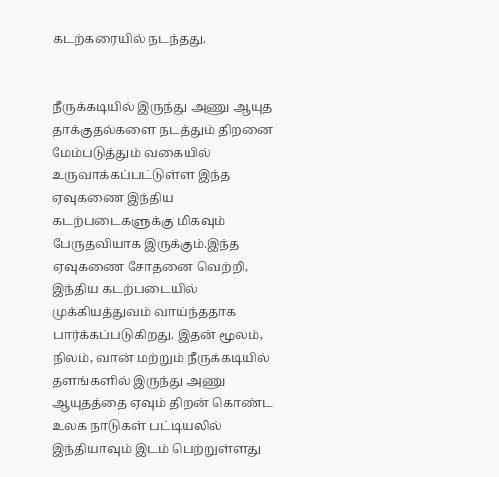கடற்கரையில் நடந்தது.


நீருக்கடியில் இருந்து அணு ஆயுத தாக்குதல்களை நடத்தும் திறனை மேம்படுத்தும் வகையில் உருவாக்கப்பட்டுள்ள இந்த ஏவுகணை இந்திய கடற்படைகளுக்கு மிகவும் பேருதவியாக இருக்கும்.இந்த ஏவுகணை சோதனை வெற்றி, இந்திய கடற்படையில் முக்கியத்துவம் வாய்ந்ததாக பார்க்கப்படுகிறது. இதன் மூலம், நிலம், வான் மற்றும் நீருக்கடியில் தளங்களில் இருந்து அணு ஆயுதத்தை ஏவும் திறன் கொண்ட உலக நாடுகள் பட்டியலில் இந்தியாவும் இடம் பெற்றுள்ளது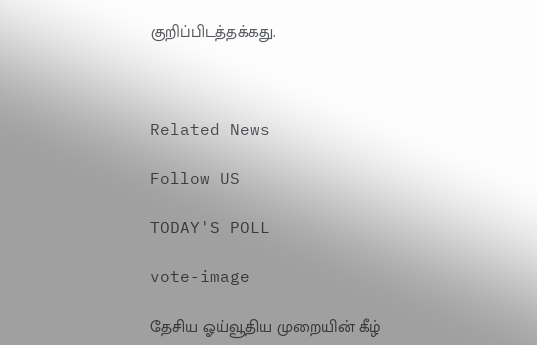குறிப்பிடத்தக்கது.



Related News

Follow US

TODAY'S POLL

vote-image

தேசிய ஓய்வூதிய முறையின் கீழ்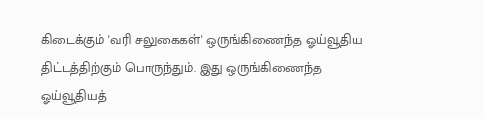கிடைக்கும் 'வரி சலுகைகள்' ஒருங்கிணைந்த ஓய்வூதிய திட்டத்திற்கும் பொருந்தும். இது ஒருங்கிணைந்த ஓய்வூதியத்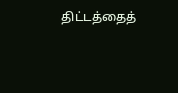திட்டத்தைத்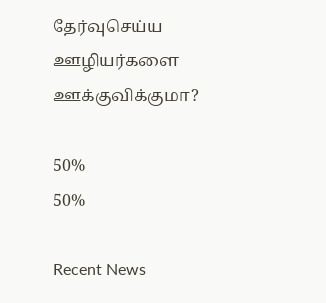தேர்வுசெய்ய ஊழியர்களை ஊக்குவிக்குமா?

50%
50%

Recent News